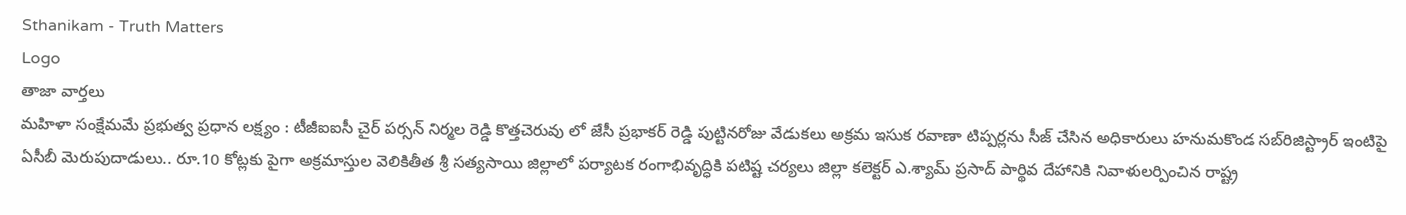Sthanikam - Truth Matters
Logo
తాజా వార్తలు
మహిళా సంక్షేమమే ప్రభుత్వ ప్రధాన లక్ష్యం : టీజీఐఐసీ చైర్ పర్సన్ నిర్మల రెడ్డి కొత్తచెరువు లో జేసీ ప్రభాకర్ రెడ్డి పుట్టినరోజు వేడుకలు అక్రమ ఇసుక రవాణా టిప్పర్లను సీజ్ చేసిన అధికారులు హనుమకొండ సబ్‌రిజిస్ట్రార్ ఇంటిపై ఏసీబీ మెరుపుదాడులు.. రూ.10 కోట్లకు పైగా అక్రమాస్తుల వెలికితీత శ్రీ సత్యసాయి జిల్లాలో పర్యాటక రంగాభివృద్ధికి పటిష్ట చర్యలు జిల్లా కలెక్టర్ ఎ.శ్యామ్ ప్రసాద్ పార్థివ దేహానికి నివాళులర్పించిన రాష్ట్ర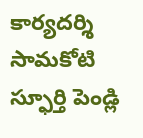కార్యదర్శి సామకోటి స్ఫూర్తి పెండ్లి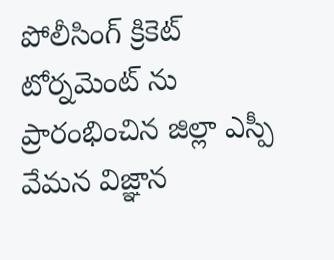పోలీసింగ్ క్రికెట్ టోర్నమెంట్ ను ప్రారంభించిన జిల్లా ఎస్పీ వేమన విజ్ఞాన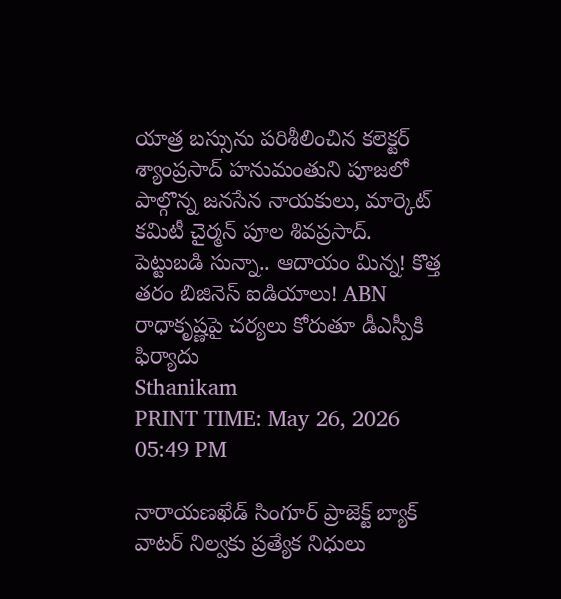యాత్ర బస్సును పరిశీలించిన కలెక్టర్ శ్యాంప్రసాద్ హనుమంతుని పూజలో పాల్గొన్న జనసేన నాయకులు, మార్కెట్ కమిటీ చైర్మన్ పూల శివప్రసాద్. పెట్టుబడి సున్నా.. ఆదాయం మిన్న! కొత్త తరం బిజినెస్ ఐడియాలు! ABN రాధాకృష్ణపై చర్యలు కోరుతూ డీఎస్పీకి ఫిర్యాదు
Sthanikam
PRINT TIME: May 26, 2026 05:49 PM

నారాయణఖేడ్ సింగూర్ ప్రాజెక్ట్ బ్యాక్ వాటర్ నిల్వకు ప్రత్యేక నిధులు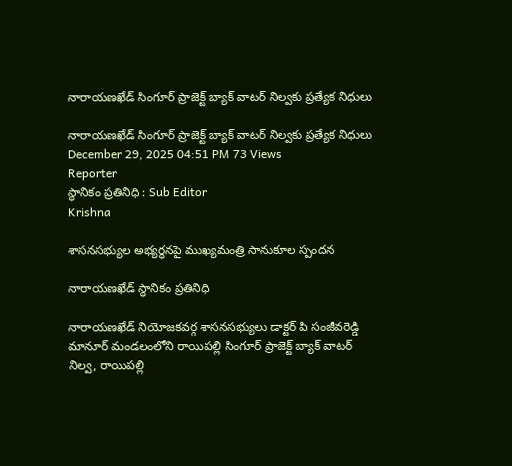నారాయణఖేడ్ సింగూర్ ప్రాజెక్ట్ బ్యాక్ వాటర్ నిల్వకు ప్రత్యేక నిధులు

నారాయణఖేడ్ సింగూర్ ప్రాజెక్ట్ బ్యాక్ వాటర్ నిల్వకు ప్రత్యేక నిధులు
December 29, 2025 04:51 PM 73 Views
Reporter
స్థానికం ప్రతినిధి : Sub Editor
Krishna

శాసనసభ్యుల అభ్యర్థనపై ముఖ్యమంత్రి సానుకూల స్పందన

నారాయణఖేడ్ స్థానికం ప్రతినిధి

నారాయణఖేడ్ నియోజకవర్గ శాసనసభ్యులు డాక్టర్ పి సంజీవరెడ్డి మానూర్ మండలంలోని రాయిపల్లి సింగూర్ ప్రాజెక్ట్ బ్యాక్ వాటర్ నిల్వ, రాయిపల్లి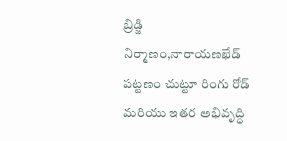బ్రిడ్జి నిర్మాణం,నారాయణఖేడ్ పట్టణం చుట్టూ రింగు రోడ్ మరియు ఇతర అభివృద్ధి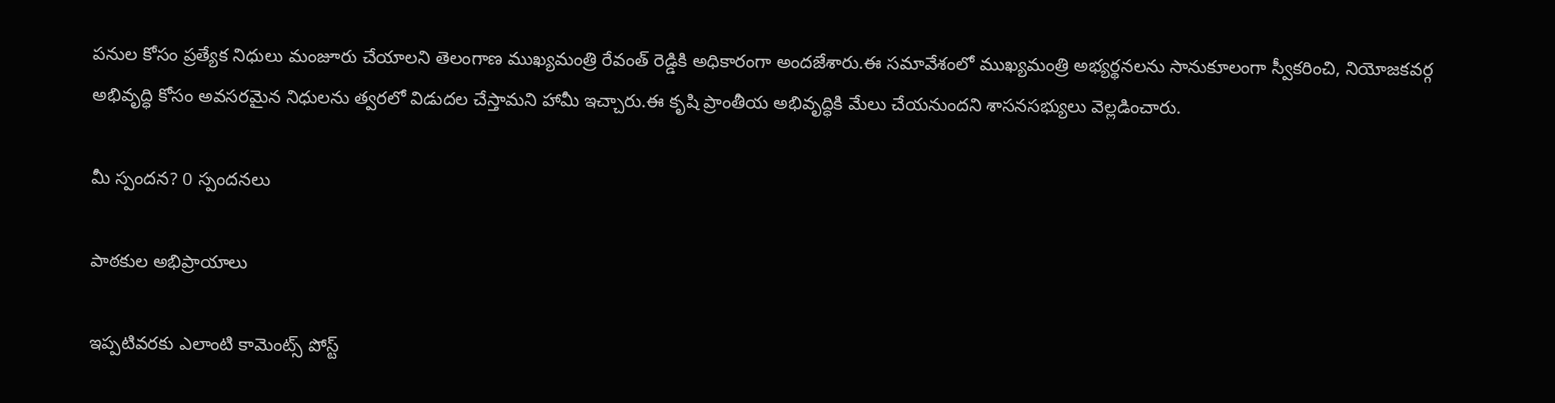పనుల కోసం ప్రత్యేక నిధులు మంజూరు చేయాలని తెలంగాణ ముఖ్యమంత్రి రేవంత్ రెడ్డికి అధికారంగా అందజేశారు.ఈ సమావేశంలో ముఖ్యమంత్రి అభ్యర్థనలను సానుకూలంగా స్వీకరించి, నియోజకవర్గ అభివృద్ధి కోసం అవసరమైన నిధులను త్వరలో విడుదల చేస్తామని హామీ ఇచ్చారు.ఈ కృషి ప్రాంతీయ అభివృద్ధికి మేలు చేయనుందని శాసనసభ్యులు వెల్లడించారు.

మీ స్పందన? 0 స్పందనలు

పాఠకుల అభిప్రాయాలు

ఇప్పటివరకు ఎలాంటి కామెంట్స్ పోస్ట్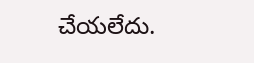చేయలేదు.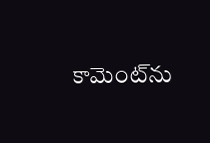కామెంట్‌ను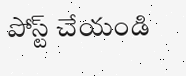పోస్ట్ చేయండి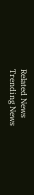Related News
Trending News